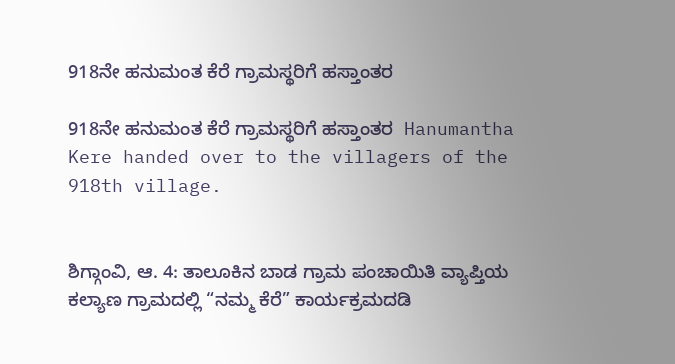918ನೇ ಹನುಮಂತ ಕೆರೆ ಗ್ರಾಮಸ್ಥರಿಗೆ ಹಸ್ತಾಂತರ

918ನೇ ಹನುಮಂತ ಕೆರೆ ಗ್ರಾಮಸ್ಥರಿಗೆ ಹಸ್ತಾಂತರ  Hanumantha Kere handed over to the villagers of the 918th village.


ಶಿಗ್ಗಾಂವಿ, ಆ. 4: ತಾಲೂಕಿನ ಬಾಡ ಗ್ರಾಮ ಪಂಚಾಯಿತಿ ವ್ಯಾಪ್ತಿಯ ಕಲ್ಯಾಣ ಗ್ರಾಮದಲ್ಲಿ “ನಮ್ಮ ಕೆರೆ” ಕಾರ್ಯಕ್ರಮದಡಿ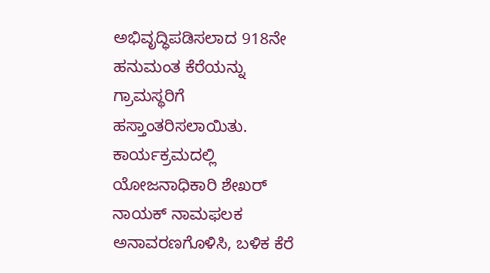ಅಭಿವೃದ್ಧಿಪಡಿಸಲಾದ 918ನೇ ಹನುಮಂತ ಕೆರೆಯನ್ನು ಗ್ರಾಮಸ್ಥರಿಗೆ ಹಸ್ತಾಂತರಿಸಲಾಯಿತು.  ಕಾರ್ಯಕ್ರಮದಲ್ಲಿ ಯೋಜನಾಧಿಕಾರಿ ಶೇಖರ್ ನಾಯಕ್ ನಾಮಫಲಕ ಅನಾವರಣಗೊಳಿಸಿ, ಬಳಿಕ ಕೆರೆ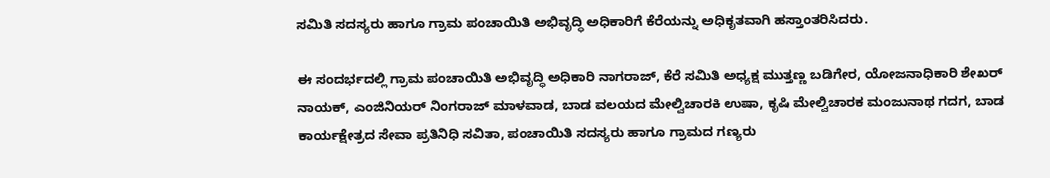ಸಮಿತಿ ಸದಸ್ಯರು ಹಾಗೂ ಗ್ರಾಮ ಪಂಚಾಯಿತಿ ಅಭಿವೃದ್ಧಿ ಅಧಿಕಾರಿಗೆ ಕೆರೆಯನ್ನು ಅಧಿಕೃತವಾಗಿ ಹಸ್ತಾಂತರಿಸಿದರು.

ಈ ಸಂದರ್ಭದಲ್ಲಿ ಗ್ರಾಮ ಪಂಚಾಯಿತಿ ಅಭಿವೃದ್ಧಿ ಅಧಿಕಾರಿ ನಾಗರಾಜ್, ಕೆರೆ ಸಮಿತಿ ಅಧ್ಯಕ್ಷ ಮುತ್ತಣ್ಣ ಬಡಿಗೇರ, ಯೋಜನಾಧಿಕಾರಿ ಶೇಖರ್ ನಾಯಕ್, ಎಂಜಿನಿಯರ್ ನಿಂಗರಾಜ್ ಮಾಳವಾಡ, ಬಾಡ ವಲಯದ ಮೇಲ್ವಿಚಾರಕಿ ಉಷಾ, ಕೃಷಿ ಮೇಲ್ವಿಚಾರಕ ಮಂಜುನಾಥ ಗದಗ, ಬಾಡ ಕಾರ್ಯಕ್ಷೇತ್ರದ ಸೇವಾ ಪ್ರತಿನಿಧಿ ಸವಿತಾ, ಪಂಚಾಯಿತಿ ಸದಸ್ಯರು ಹಾಗೂ ಗ್ರಾಮದ ಗಣ್ಯರು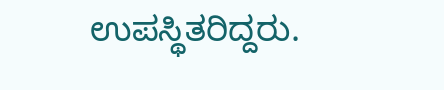ಉಪಸ್ಥಿತರಿದ್ದರು.